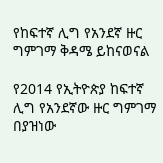የከፍተኛ ሊግ የአንደኛ ዙር ግምገማ ቅዳሜ ይከናወናል

የ2014 የኢትዮጵያ ከፍተኛ ሊግ የአንደኛው ዙር ግምገማ በያዝነው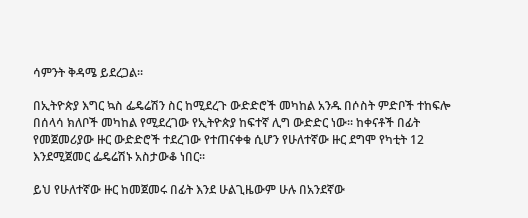ሳምንት ቅዳሜ ይደረጋል፡፡

በኢትዮጵያ እግር ኳስ ፌዴሬሽን ስር ከሚደረጉ ውድድሮች መካከል አንዱ በሶስት ምድቦች ተከፍሎ በሰላሳ ክለቦች መካከል የሚደረገው የኢትዮጵያ ከፍተኛ ሊግ ውድድር ነው፡፡ ከቀናቶች በፊት የመጀመሪያው ዙር ውድድሮች ተደረገው የተጠናቀቁ ሲሆን የሁለተኛው ዙር ደግሞ የካቲት 12 እንደሚጀመር ፌዴሬሽኑ አስታውቆ ነበር፡፡

ይህ የሁለተኛው ዙር ከመጀመሩ በፊት እንደ ሁልጊዜውም ሁሉ በአንደኛው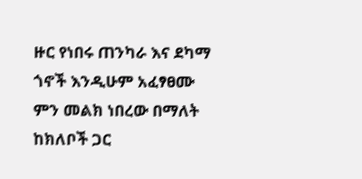ዙር የነበሩ ጠንካራ እና ደካማ ጎኖች እንዲሁም አፈፃፀሙ ምን መልክ ነበረው በማለት ከክለቦች ጋር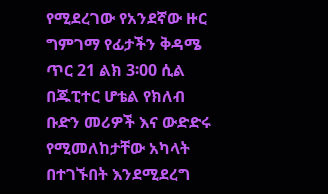የሚደረገው የአንደኛው ዙር ግምገማ የፊታችን ቅዳሜ ጥር 21 ልክ 3፡00 ሲል በጁፒተር ሆቴል የክለብ ቡድን መሪዎች እና ውድድሩ የሚመለከታቸው አካላት በተገኙበት እንደሚደረግ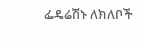ፌዴሬሽኑ ለክለቦች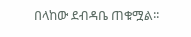በላከው ደብዳቤ ጠቁሟል፡፡